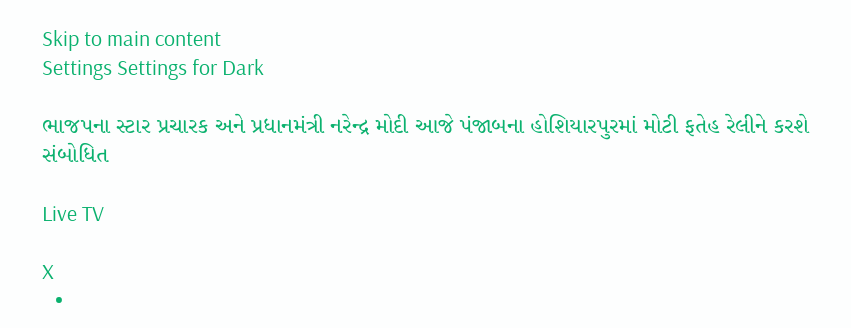Skip to main content
Settings Settings for Dark

ભાજપના સ્ટાર પ્રચારક અને પ્રધાનમંત્રી નરેન્દ્ર મોદી આજે પંજાબના હોશિયારપુરમાં મોટી ફતેહ રેલીને કરશે સંબોધિત

Live TV

X
  •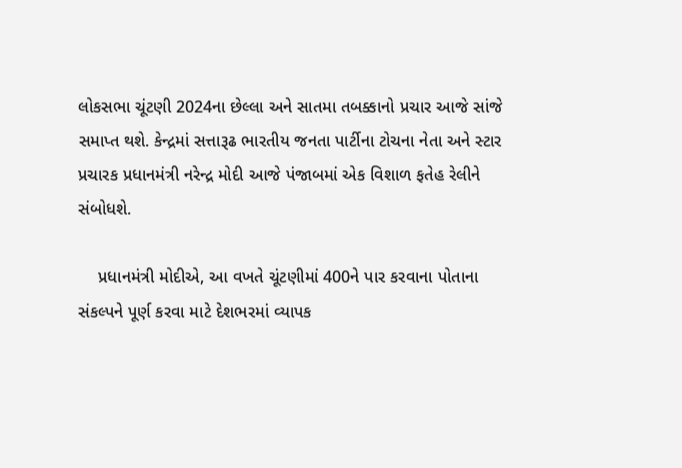લોકસભા ચૂંટણી 2024ના છેલ્લા અને સાતમા તબક્કાનો પ્રચાર આજે સાંજે સમાપ્ત થશે. કેન્દ્રમાં સત્તારૂઢ ભારતીય જનતા પાર્ટીના ટોચના નેતા અને સ્ટાર પ્રચારક પ્રધાનમંત્રી નરેન્દ્ર મોદી આજે પંજાબમાં એક વિશાળ ફતેહ રેલીને સંબોધશે.

    પ્રધાનમંત્રી મોદીએ, આ વખતે ચૂંટણીમાં 400ને પાર કરવાના પોતાના સંકલ્પને પૂર્ણ કરવા માટે દેશભરમાં વ્યાપક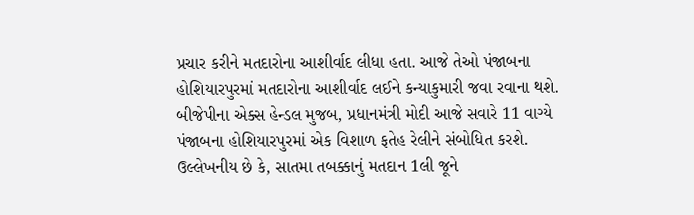પ્રચાર કરીને મતદારોના આશીર્વાદ લીધા હતા. આજે તેઓ પંજાબના હોશિયારપુરમાં મતદારોના આશીર્વાદ લઈને કન્યાકુમારી જવા રવાના થશે. બીજેપીના એક્સ હેન્ડલ મુજબ, પ્રધાનમંત્રી મોદી આજે સવારે 11 વાગ્યે પંજાબના હોશિયારપુરમાં એક વિશાળ ફતેહ રેલીને સંબોધિત કરશે. ઉલ્લેખનીય છે કે, સાતમા તબક્કાનું મતદાન 1લી જૂને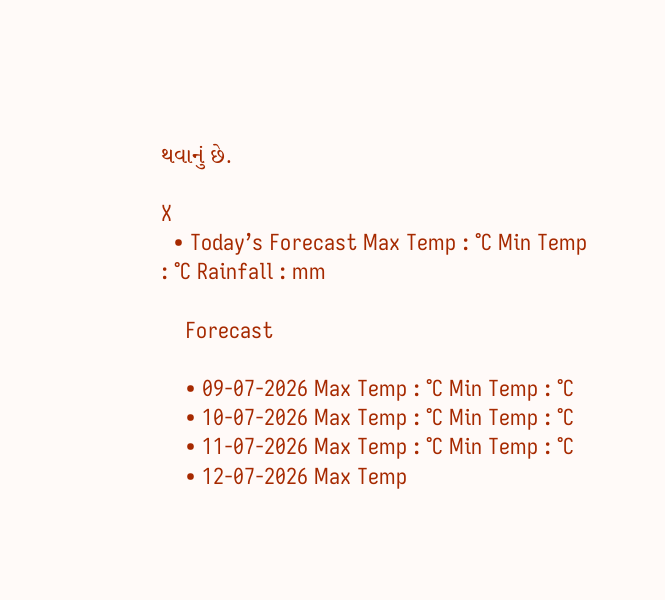થવાનું છે.

X
  • Today’s Forecast Max Temp : °C Min Temp : °C Rainfall : mm

    Forecast

    • 09-07-2026 Max Temp : °C Min Temp : °C
    • 10-07-2026 Max Temp : °C Min Temp : °C
    • 11-07-2026 Max Temp : °C Min Temp : °C
    • 12-07-2026 Max Temp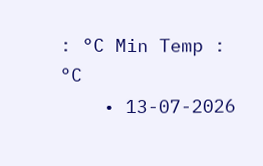: °C Min Temp : °C
    • 13-07-2026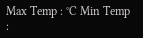Max Temp : °C Min Temp :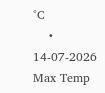°C
    • 14-07-2026 Max Temp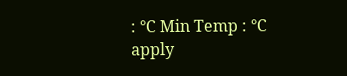: °C Min Temp : °C
apply